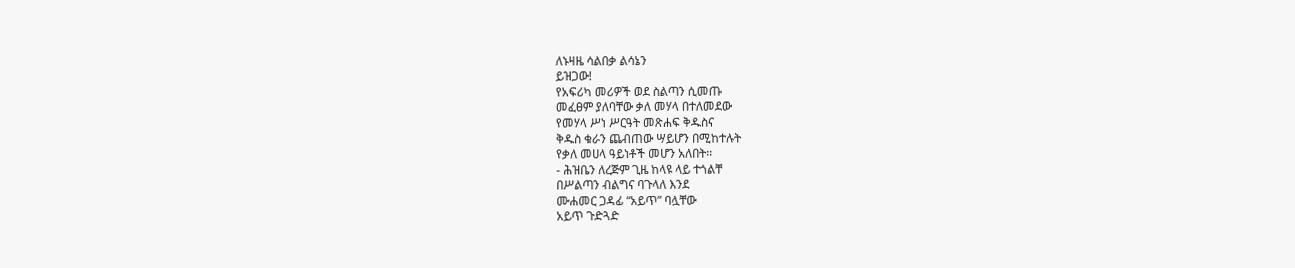ለኑዛዜ ሳልበቃ ልሳኔን
ይዝጋው!
የአፍሪካ መሪዎች ወደ ስልጣን ሲመጡ
መፈፀም ያለባቸው ቃለ መሃላ በተለመደው
የመሃላ ሥነ ሥርዓት መጽሐፍ ቅዱስና
ቅዱስ ቁራን ጨብጠው ሣይሆን በሚከተሉት
የቃለ መሀላ ዓይነቶች መሆን አለበት፡፡
- ሕዝቤን ለረጅም ጊዜ ከላዩ ላይ ተጎልቸ
በሥልጣን ብልግና ባጉላለ እንደ
ሙሐመር ጋዳፊ “አይጥ” ባሏቸው
አይጥ ጉድጓድ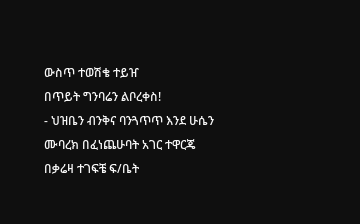ውስጥ ተወሽቄ ተይዠ
በጥይት ግንባሬን ልቦረቀስ!
- ህዝቤን ብንቅና ባንጓጥጥ እንደ ሁሴን
ሙባረክ በፈነጨሁባት አገር ተዋርጄ
በቃሬዛ ተገፍቼ ፍ/ቤት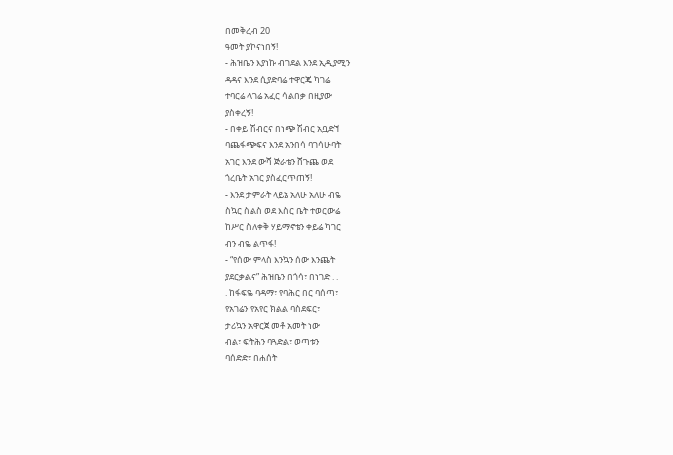በመቅረብ 20
ዓመት ያኮናነበኝ!
- ሕዝቤን እያነኩ ብገደል እንደ ኢዲያሚን
ዳዳና እንደ ሲያድባሬ ተዋርጄ ካገሬ
ተባርሬ ላገሬ አፈር ሳልበቃ በዚያው
ያስቀረኝ!
- በቀይ ሽብርና በነጭ ሽብር አቧድኘ
ባጨፋጭፍና እንደ አንበሳ ባገሳሁባት
አገር እንደ ውሻ ጅራቴን ሸጉጨ ወደ
ጎረቤት አገር ያስፈርጥጠኝ!
- እንደ ታምራት ላይኔ አለሁ አለሁ ብዬ
ስኳር ስልስ ወደ እስር ቤት ተወርውሬ
ከሥር ስለቀቅ ሃይማኖቴን ቀይሬ ካገር
ብን ብዬ ልጥፋ!
- “የሰው ምላስ እንኳን ሰው እንጨት
ያደርቃልና” ሕዝቤን በጎሳ፣ በነገድ . .
. ከፋፍዬ ባዳማ፣ የባሕር በር ባሰጣ፣
የአገሬን የአየር ክልል ባስደፍር፣
ታሪኳን አዋርጀ መቶ አመት ነው
ብል፣ ፍትሕን ባጓድል፣ ወጣቱን
ባሰድድ፣ በሐሰት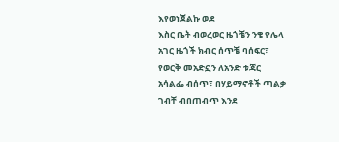እየወነጀልኩ ወደ
እስር ቤት ብወረወር ዜጎቼን ንቄ የሌላ
አገር ዜጎች ክብር ሰጥቼ ባሰፍር፣
የወርቅ መአድኗን ለአንድ ቱጃር
አሳልፌ ብሰጥ፣ በሃይማኖቶች ጣልቃ
ገብቸ ብበጠብጥ እንደ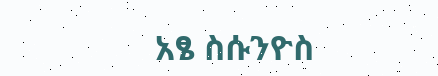አፄ ስሱንዮስ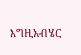እግዚአብሄር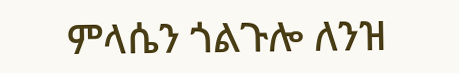ምላሴን ጎልጉሎ ለንዝ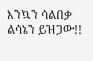እንኳን ሳልበቃ ልሳኔን ይዝጋው!!